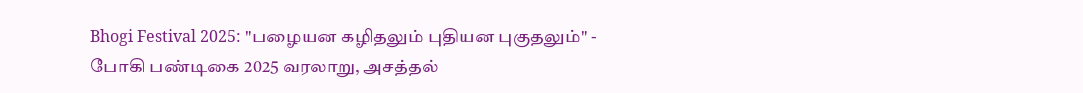Bhogi Festival 2025: "பழையன கழிதலும் புதியன புகுதலும்" - போகி பண்டிகை 2025 வரலாறு, அசத்தல்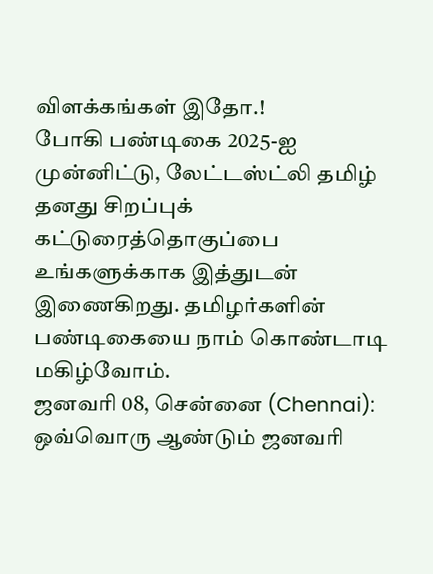விளக்கங்கள் இதோ.!
போகி பண்டிகை 2025-ஐ முன்னிட்டு, லேட்டஸ்ட்லி தமிழ் தனது சிறப்புக் கட்டுரைத்தொகுப்பை உங்களுக்காக இத்துடன் இணைகிறது. தமிழர்களின் பண்டிகையை நாம் கொண்டாடி மகிழ்வோம்.
ஜனவரி 08, சென்னை (Chennai): ஒவ்வொரு ஆண்டும் ஜனவரி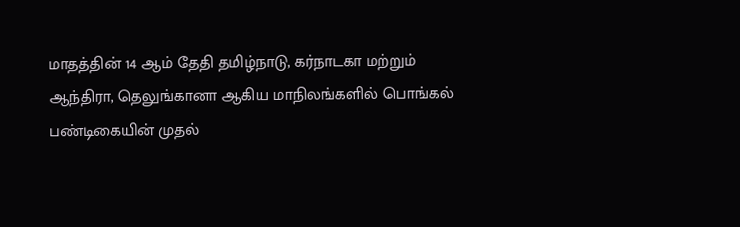மாதத்தின் 14 ஆம் தேதி தமிழ்நாடு, கர்நாடகா மற்றும் ஆந்திரா, தெலுங்கானா ஆகிய மாநிலங்களில் பொங்கல் பண்டிகையின் முதல்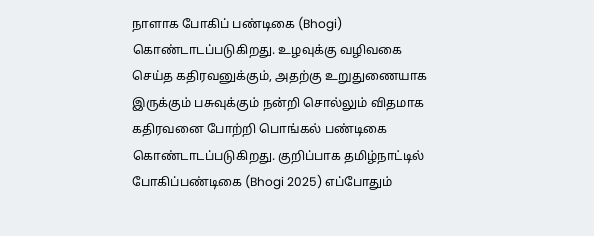நாளாக போகிப் பண்டிகை (Bhogi) கொண்டாடப்படுகிறது. உழவுக்கு வழிவகை செய்த கதிரவனுக்கும், அதற்கு உறுதுணையாக இருக்கும் பசுவுக்கும் நன்றி சொல்லும் விதமாக கதிரவனை போற்றி பொங்கல் பண்டிகை கொண்டாடப்படுகிறது. குறிப்பாக தமிழ்நாட்டில் போகிப்பண்டிகை (Bhogi 2025) எப்போதும்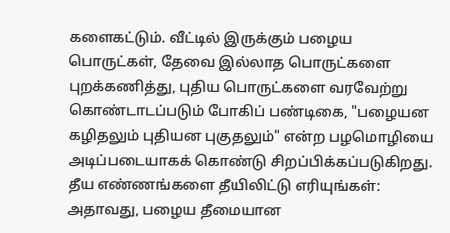களைகட்டும். வீட்டில் இருக்கும் பழைய பொருட்கள், தேவை இல்லாத பொருட்களை புறக்கணித்து, புதிய பொருட்களை வரவேற்று கொண்டாடப்படும் போகிப் பண்டிகை, "பழையன கழிதலும் புதியன புகுதலும்" என்ற பழமொழியை அடிப்படையாகக் கொண்டு சிறப்பிக்கப்படுகிறது.
தீய எண்ணங்களை தீயிலிட்டு எரியுங்கள்:
அதாவது, பழைய தீமையான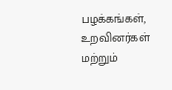பழக்கங்கள், உறவினர்கள் மற்றும்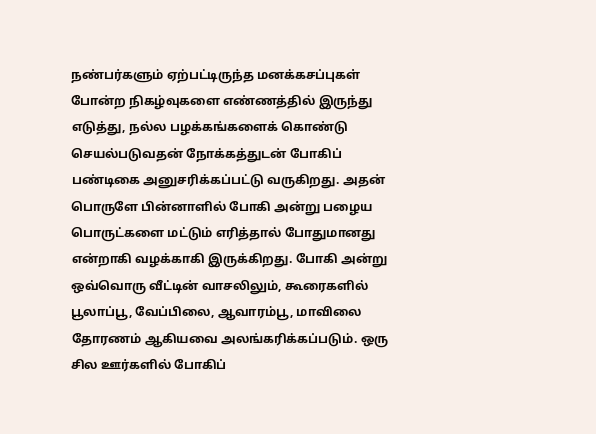நண்பர்களும் ஏற்பட்டிருந்த மனக்கசப்புகள் போன்ற நிகழ்வுகளை எண்ணத்தில் இருந்து எடுத்து, நல்ல பழக்கங்களைக் கொண்டு செயல்படுவதன் நோக்கத்துடன் போகிப் பண்டிகை அனுசரிக்கப்பட்டு வருகிறது. அதன் பொருளே பின்னாளில் போகி அன்று பழைய பொருட்களை மட்டும் எரித்தால் போதுமானது என்றாகி வழக்காகி இருக்கிறது. போகி அன்று ஒவ்வொரு வீட்டின் வாசலிலும், கூரைகளில் பூலாப்பூ, வேப்பிலை, ஆவாரம்பூ, மாவிலை தோரணம் ஆகியவை அலங்கரிக்கப்படும். ஒரு சில ஊர்களில் போகிப்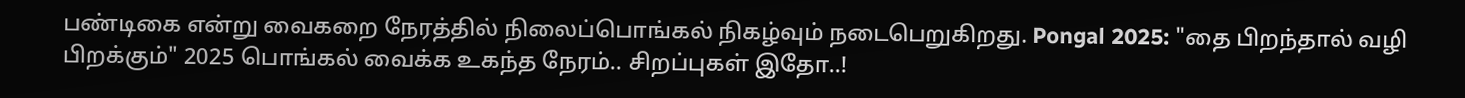பண்டிகை என்று வைகறை நேரத்தில் நிலைப்பொங்கல் நிகழ்வும் நடைபெறுகிறது. Pongal 2025: "தை பிறந்தால் வழி பிறக்கும்" 2025 பொங்கல் வைக்க உகந்த நேரம்.. சிறப்புகள் இதோ..!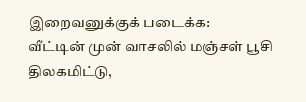இறைவனுக்குக் படைக்க:
வீட்டின் முன் வாசலில் மஞ்சள் பூசி திலகமிட்டு,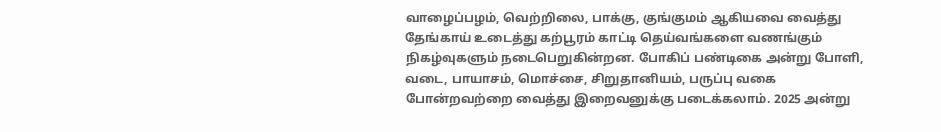வாழைப்பழம், வெற்றிலை, பாக்கு, குங்குமம் ஆகியவை வைத்து தேங்காய் உடைத்து கற்பூரம் காட்டி தெய்வங்களை வணங்கும் நிகழ்வுகளும் நடைபெறுகின்றன. போகிப் பண்டிகை அன்று போளி, வடை, பாயாசம், மொச்சை, சிறுதானியம், பருப்பு வகை போன்றவற்றை வைத்து இறைவனுக்கு படைக்கலாம். 2025 அன்று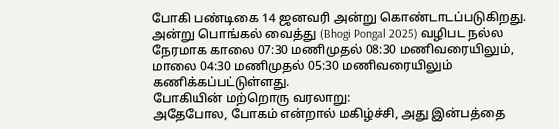போகி பண்டிகை 14 ஜனவரி அன்று கொண்டாடப்படுகிறது. அன்று பொங்கல் வைத்து (Bhogi Pongal 2025) வழிபட நல்ல நேரமாக காலை 07:30 மணிமுதல் 08:30 மணிவரையிலும், மாலை 04:30 மணிமுதல் 05:30 மணிவரையிலும் கணிக்கப்பட்டுள்ளது.
போகியின் மற்றொரு வரலாறு:
அதேபோல, போகம் என்றால் மகிழ்ச்சி, அது இன்பத்தை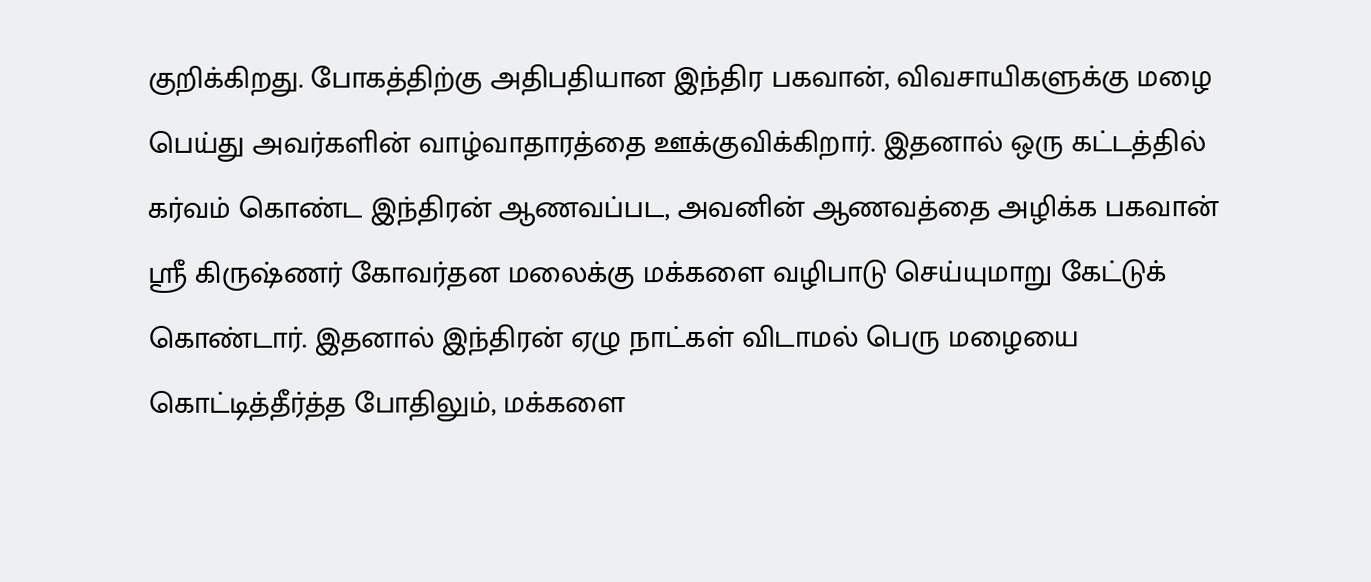குறிக்கிறது. போகத்திற்கு அதிபதியான இந்திர பகவான், விவசாயிகளுக்கு மழை பெய்து அவர்களின் வாழ்வாதாரத்தை ஊக்குவிக்கிறார். இதனால் ஒரு கட்டத்தில் கர்வம் கொண்ட இந்திரன் ஆணவப்பட, அவனின் ஆணவத்தை அழிக்க பகவான் ஸ்ரீ கிருஷ்ணர் கோவர்தன மலைக்கு மக்களை வழிபாடு செய்யுமாறு கேட்டுக் கொண்டார். இதனால் இந்திரன் ஏழு நாட்கள் விடாமல் பெரு மழையை கொட்டித்தீர்த்த போதிலும், மக்களை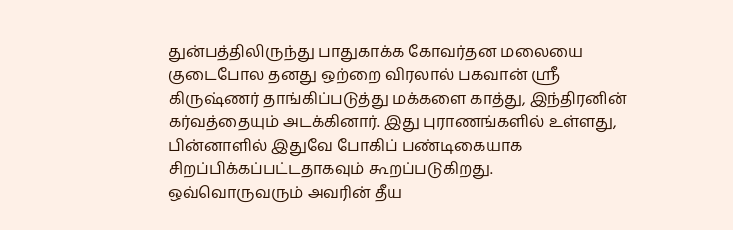துன்பத்திலிருந்து பாதுகாக்க கோவர்தன மலையை குடைபோல தனது ஒற்றை விரலால் பகவான் ஸ்ரீ கிருஷ்ணர் தாங்கிப்படுத்து மக்களை காத்து, இந்திரனின் கர்வத்தையும் அடக்கினார். இது புராணங்களில் உள்ளது, பின்னாளில் இதுவே போகிப் பண்டிகையாக சிறப்பிக்கப்பட்டதாகவும் கூறப்படுகிறது.
ஒவ்வொருவரும் அவரின் தீய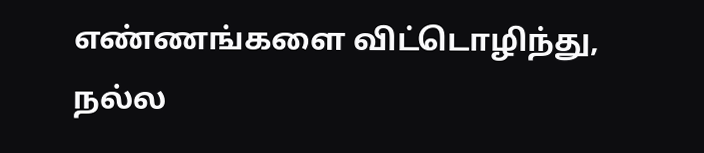எண்ணங்களை விட்டொழிந்து, நல்ல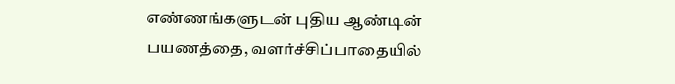எண்ணங்களுடன் புதிய ஆண்டின் பயணத்தை, வளர்ச்சிப்பாதையில்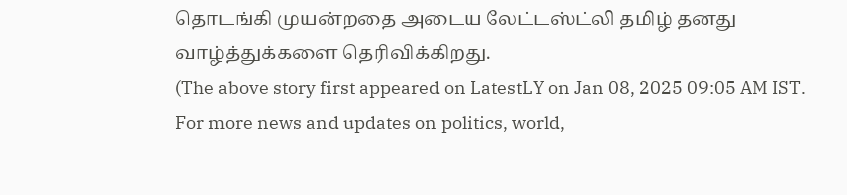தொடங்கி முயன்றதை அடைய லேட்டஸ்ட்லி தமிழ் தனது வாழ்த்துக்களை தெரிவிக்கிறது.
(The above story first appeared on LatestLY on Jan 08, 2025 09:05 AM IST. For more news and updates on politics, world,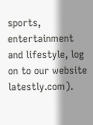sports, entertainment and lifestyle, log on to our website latestly.com).